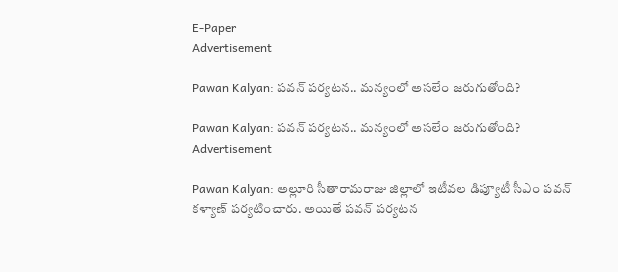E-Paper
Advertisement

Pawan Kalyan: పవన్ పర్యటన.. మన్యంలో అసలేం జరుగుతోంది?

Pawan Kalyan: పవన్ పర్యటన.. మన్యంలో అసలేం జరుగుతోంది?
Advertisement

Pawan Kalyan: అల్లూరి సీతారామరాజు జిల్లాలో ఇటీవల డిప్యూటీ సీఎం పవన్ కళ్యాణ్ పర్యటించారు. అయితే పవన్ పర్యటన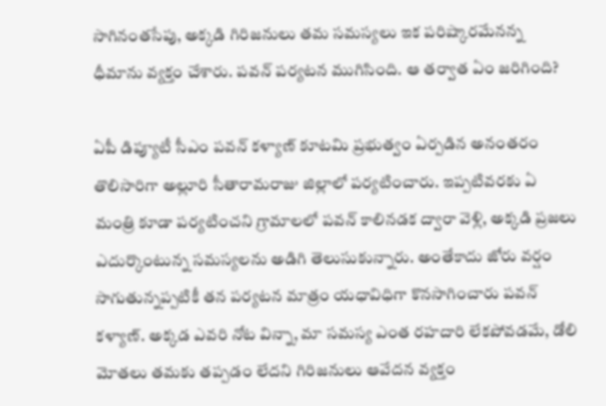సాగినంతసేపు, అక్కడి గిరిజనులు తమ సమస్యలు ఇక పరిష్కారమేనన్న ధీమాను వ్యక్తం చేశారు. పవన్ పర్యటన ముగిసింది. ఆ తర్వాత ఏం జరిగింది?

ఏపీ డిప్యూటీ సీఎం పవన్ కళ్యాణ్ కూటమి ప్రభుత్వం ఏర్పడిన అనంతరం తొలిసారిగా అల్లూరి సీతారామరాజు జిల్లాలో పర్యటించారు. ఇప్పటివరకు ఏ మంత్రి కూడా పర్యటించని గ్రామాలలో పవన్ కాలినడక ద్వారా వెళ్లి, అక్కడి ప్రజలు ఎదుర్కొంటున్న సమస్యలను అడిగి తెలుసుకున్నారు. అంతేకాదు జోరు వర్షం సాగుతున్నప్పటికీ తన పర్యటన మాత్రం యధావిధిగా కొనసాగించారు పవన్ కళ్యాణ్. అక్కడ ఎవరి నోట విన్నా, మా సమస్య ఎంత రహదారి లేకపోవడమే, డోలి మోతలు తమకు తప్పడం లేదని గిరిజనులు ఆవేదన వ్యక్తం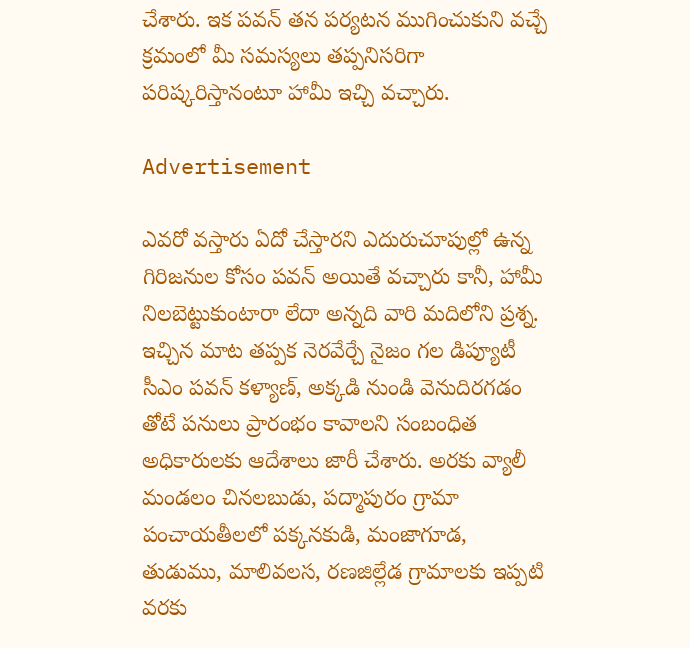చేశారు. ఇక పవన్ తన పర్యటన ముగించుకుని వచ్చే క్రమంలో మీ సమస్యలు తప్పనిసరిగా పరిష్కరిస్తానంటూ హామీ ఇచ్చి వచ్చారు.

Advertisement

ఎవరో వస్తారు ఏదో చేస్తారని ఎదురుచూపుల్లో ఉన్న గిరిజనుల కోసం పవన్ అయితే వచ్చారు కానీ, హామీ నిలబెట్టుకుంటారా లేదా అన్నది వారి మదిలోని ప్రశ్న. ఇచ్చిన మాట తప్పక నెరవేర్చే నైజం గల డిప్యూటీ సీఎం పవన్ కళ్యాణ్, అక్కడి నుండి వెనుదిరగడం తోటే పనులు ప్రారంభం కావాలని సంబంధిత అధికారులకు ఆదేశాలు జారీ చేశారు. అరకు వ్యాలీ మండలం చినలబుడు, పద్మాపురం గ్రామా పంచాయతీలలో పక్కనకుడి, మంజాగూడ, తుడుము, మాలివలస, రణజిల్లేడ గ్రామాలకు ఇప్పటి వరకు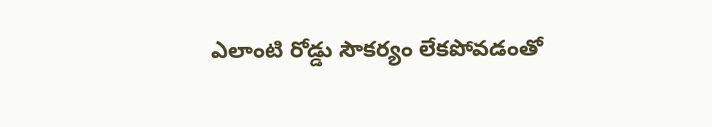ఎలాంటి రోడ్డు సౌకర్యం లేకపోవడంతో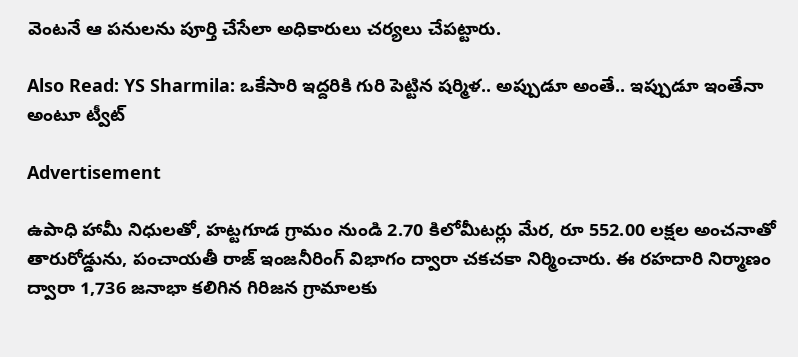వెంటనే ఆ పనులను పూర్తి చేసేలా అధికారులు చర్యలు చేపట్టారు.

Also Read: YS Sharmila: ఒకేసారి ఇద్దరికి గురి పెట్టిన షర్మిళ.. అప్పుడూ అంతే.. ఇప్పుడూ ఇంతేనా అంటూ ట్వీట్

Advertisement

ఉపాధి హామీ నిధులతో, హట్టగూడ గ్రామం నుండి 2.70 కిలోమీటర్లు మేర, రూ 552.00 లక్షల అంచనాతో తారురోడ్డును, పంచాయతీ రాజ్ ఇంజనీరింగ్ విభాగం ద్వారా చకచకా నిర్మించారు. ఈ రహదారి నిర్మాణం ద్వారా 1,736 జనాభా కలిగిన గిరిజన గ్రామాలకు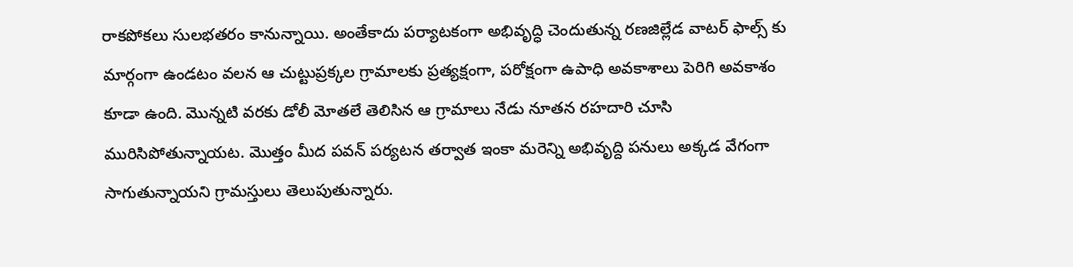రాకపోకలు సులభతరం కానున్నాయి. అంతేకాదు పర్యాటకంగా అభివృద్ధి చెందుతున్న రణజిల్లేడ వాటర్ ఫాల్స్ కు మార్గంగా ఉండటం వలన ఆ చుట్టుప్రక్కల గ్రామాలకు ప్రత్యక్షంగా, పరోక్షంగా ఉపాధి అవకాశాలు పెరిగి అవకాశం కూడా ఉంది. మొన్నటి వరకు డోలీ మోతలే తెలిసిన ఆ గ్రామాలు నేడు నూతన రహదారి చూసి మురిసిపోతున్నాయట. మొత్తం మీద పవన్ పర్యటన తర్వాత ఇంకా మరెన్ని అభివృద్ది పనులు అక్కడ వేగంగా సాగుతున్నాయని గ్రామస్తులు తెలుపుతున్నారు.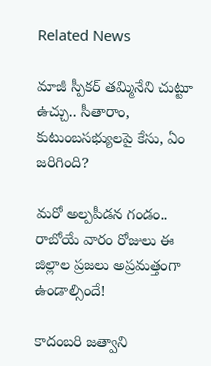Related News

మాజీ స్పీకర్ తమ్మినేని చుట్టూ ఉచ్చు.. సీతారాం, కుటుంబసభ్యులపై కేసు, ఏం జరిగింది?

మరో అల్పపీడన గండం.. రాబోయే వారం రోజులు ఈ జిల్లాల ప్రజలు అప్రమత్తంగా ఉండాల్సిందే!

కాదంబరి జత్వాని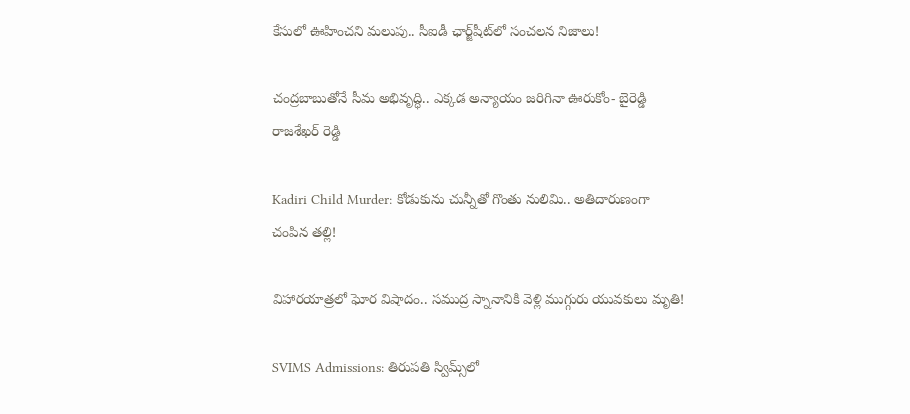కేసులో ఊహించని మలుపు.. సీఐడీ ఛార్జ్‌షీట్‌లో సంచలన నిజాలు!

చంద్రబాబుతోనే సీమ అభివృద్ధి.. ఎక్కడ అన్యాయం జరిగినా ఊరుకోం- బైరెడ్డి రాజశేఖర్ రెడ్డి

Kadiri Child Murder: కోడుకును చున్నీతో గొంతు నులిమి.. అతిదారుణంగా చంపిన తల్లి!

విహారయాత్రలో ఘోర విషాదం.. సముద్ర స్నానానికి వెళ్లి ముగ్గురు యువకులు మృతి!

SVIMS Admissions: తిరుపతి స్విమ్స్‌లో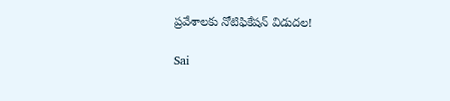ప్రవేశాలకు నోటిఫికేషన్ విడుదల!

Sai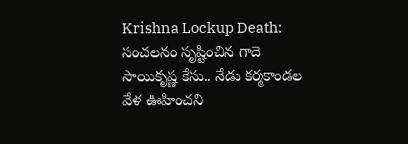Krishna Lockup Death: సంచలనం సృష్టించిన గాదె సాయికృష్ణ కేసు.. నేడు కర్మకాండల వేళ ఊహించని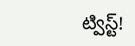ట్విస్ట్!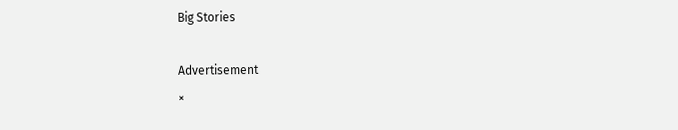Big Stories

Advertisement
×